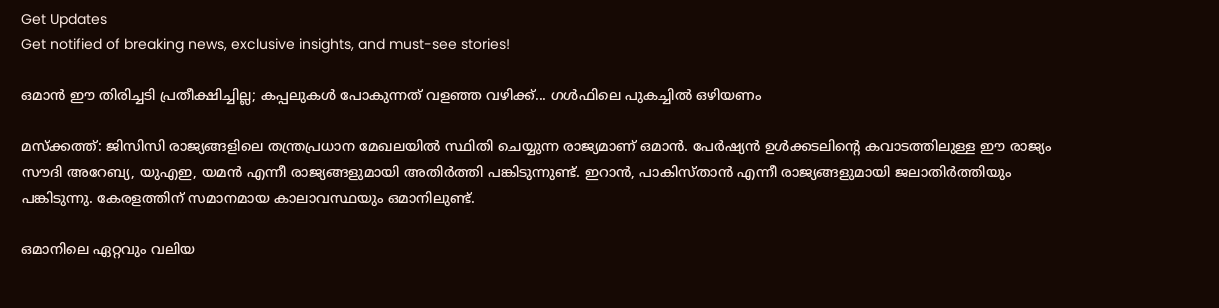Get Updates
Get notified of breaking news, exclusive insights, and must-see stories!

ഒമാന്‍ ഈ തിരിച്ചടി പ്രതീക്ഷിച്ചില്ല; കപ്പലുകള്‍ പോകുന്നത് വളഞ്ഞ വഴിക്ക്... ഗള്‍ഫിലെ പുകച്ചില്‍ ഒഴിയണം

മസ്‌ക്കത്ത്: ജിസിസി രാജ്യങ്ങളിലെ തന്ത്രപ്രധാന മേഖലയില്‍ സ്ഥിതി ചെയ്യുന്ന രാജ്യമാണ് ഒമാന്‍. പേര്‍ഷ്യന്‍ ഉള്‍ക്കടലിന്റെ കവാടത്തിലുള്ള ഈ രാജ്യം സൗദി അറേബ്യ, യുഎഇ, യമന്‍ എന്നീ രാജ്യങ്ങളുമായി അതിര്‍ത്തി പങ്കിടുന്നുണ്ട്. ഇറാന്‍, പാകിസ്താന്‍ എന്നീ രാജ്യങ്ങളുമായി ജലാതിര്‍ത്തിയും പങ്കിടുന്നു. കേരളത്തിന് സമാനമായ കാലാവസ്ഥയും ഒമാനിലുണ്ട്.

ഒമാനിലെ ഏറ്റവും വലിയ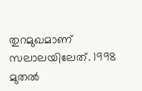തുറമുഖമാണ് സലാലയിലേത്. 1998 മുതല്‍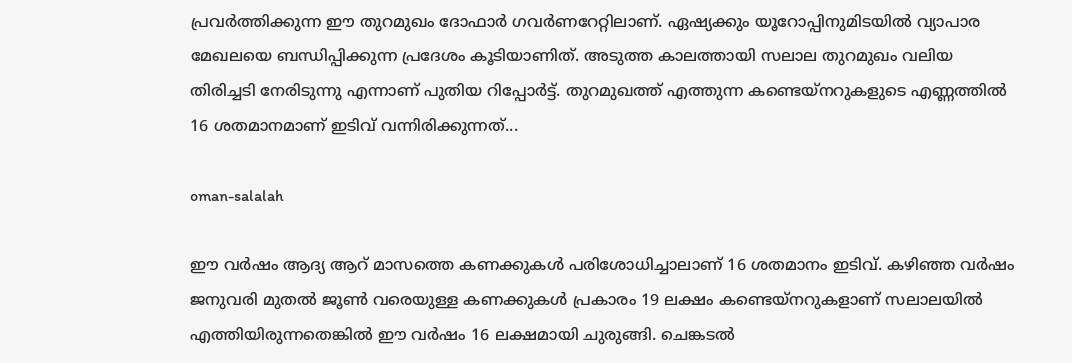പ്രവര്‍ത്തിക്കുന്ന ഈ തുറമുഖം ദോഫാര്‍ ഗവര്‍ണറേറ്റിലാണ്. ഏഷ്യക്കും യൂറോപ്പിനുമിടയില്‍ വ്യാപാര മേഖലയെ ബന്ധിപ്പിക്കുന്ന പ്രദേശം കൂടിയാണിത്. അടുത്ത കാലത്തായി സലാല തുറമുഖം വലിയ തിരിച്ചടി നേരിടുന്നു എന്നാണ് പുതിയ റിപ്പോര്‍ട്ട്. തുറമുഖത്ത് എത്തുന്ന കണ്ടെയ്‌നറുകളുടെ എണ്ണത്തില്‍ 16 ശതമാനമാണ് ഇടിവ് വന്നിരിക്കുന്നത്...

oman-salalah

ഈ വര്‍ഷം ആദ്യ ആറ് മാസത്തെ കണക്കുകള്‍ പരിശോധിച്ചാലാണ് 16 ശതമാനം ഇടിവ്. കഴിഞ്ഞ വര്‍ഷം ജനുവരി മുതല്‍ ജൂണ്‍ വരെയുള്ള കണക്കുകള്‍ പ്രകാരം 19 ലക്ഷം കണ്ടെയ്‌നറുകളാണ് സലാലയില്‍ എത്തിയിരുന്നതെങ്കില്‍ ഈ വര്‍ഷം 16 ലക്ഷമായി ചുരുങ്ങി. ചെങ്കടല്‍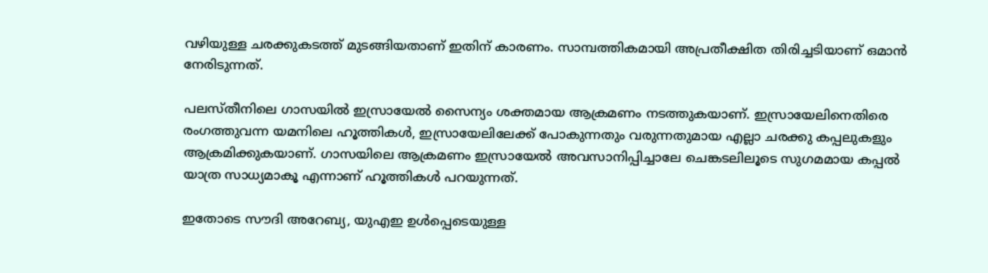വഴിയുള്ള ചരക്കുകടത്ത് മുടങ്ങിയതാണ് ഇതിന് കാരണം. സാമ്പത്തികമായി അപ്രതീക്ഷിത തിരിച്ചടിയാണ് ഒമാന്‍ നേരിടുന്നത്.

പലസ്തീനിലെ ഗാസയില്‍ ഇസ്രായേല്‍ സൈന്യം ശക്തമായ ആക്രമണം നടത്തുകയാണ്. ഇസ്രായേലിനെതിരെ രംഗത്തുവന്ന യമനിലെ ഹൂത്തികള്‍, ഇസ്രായേലിലേക്ക് പോകുന്നതും വരുന്നതുമായ എല്ലാ ചരക്കു കപ്പലുകളും ആക്രമിക്കുകയാണ്. ഗാസയിലെ ആക്രമണം ഇസ്രായേല്‍ അവസാനിപ്പിച്ചാലേ ചെങ്കടലിലൂടെ സുഗമമായ കപ്പല്‍ യാത്ര സാധ്യമാകൂ എന്നാണ് ഹൂത്തികള്‍ പറയുന്നത്.

ഇതോടെ സൗദി അറേബ്യ, യുഎഇ ഉള്‍പ്പെടെയുള്ള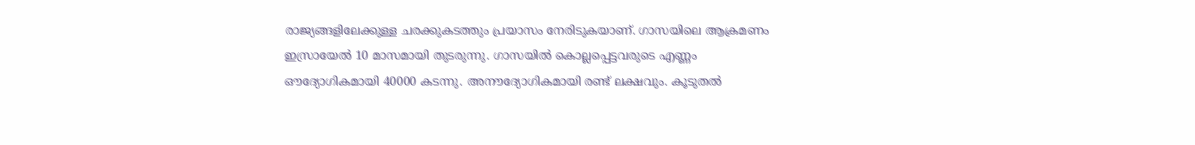രാജ്യങ്ങളിലേക്കുള്ള ചരക്കുകടത്തും പ്രയാസം നേരിടുകയാണ്. ഗാസയിലെ ആക്രമണം ഇസ്രായേല്‍ 10 മാസമായി തുടരുന്നു. ഗാസയില്‍ കൊല്ലപ്പെട്ടവരുടെ എണ്ണം ഔദ്യോഗികമായി 40000 കടന്നു. അനൗദ്യോഗികമായി രണ്ട് ലക്ഷവും. കൂടുതല്‍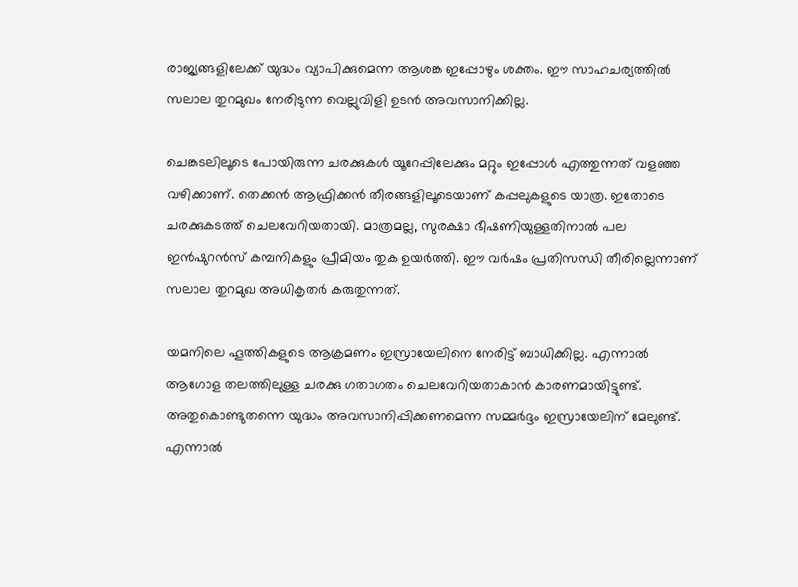രാജ്യങ്ങളിലേക്ക് യുദ്ധം വ്യാപിക്കുമെന്ന ആശങ്ക ഇപ്പോഴും ശക്തം. ഈ സാഹചര്യത്തില്‍ സലാല തുറമുഖം നേരിടുന്ന വെല്ലുവിളി ഉടന്‍ അവസാനിക്കില്ല.

ചെങ്കടലിലൂടെ പോയിരുന്ന ചരക്കുകള്‍ യൂറേപ്പിലേക്കും മറ്റും ഇപ്പോള്‍ എത്തുന്നത് വളഞ്ഞ വഴിക്കാണ്. തെക്കന്‍ ആഫ്രിക്കന്‍ തീരങ്ങളിലൂടെയാണ് കപ്പലുകളുടെ യാത്ര. ഇതോടെ ചരക്കുകടത്ത് ചെലവേറിയതായി. മാത്രമല്ല, സുരക്ഷാ ഭീഷണിയുള്ളതിനാല്‍ പല ഇന്‍ഷുറന്‍സ് കമ്പനികളും പ്രീമിയം തുക ഉയര്‍ത്തി. ഈ വര്‍ഷം പ്രതിസന്ധി തീരില്ലെന്നാണ് സലാല തുറമുഖ അധികൃതര്‍ കരുതുന്നത്.

യമനിലെ ഹൂത്തികളുടെ ആക്രമണം ഇസ്രായേലിനെ നേരിട്ട് ബാധിക്കില്ല. എന്നാല്‍ ആഗോള തലത്തിലുള്ള ചരക്കു ഗതാഗതം ചെലവേറിയതാകാന്‍ കാരണമായിട്ടുണ്ട്. അതുകൊണ്ടുതന്നെ യുദ്ധം അവസാനിപ്പിക്കണമെന്ന സമ്മര്‍ദ്ദം ഇസ്രായേലിന് മേലുണ്ട്. എന്നാല്‍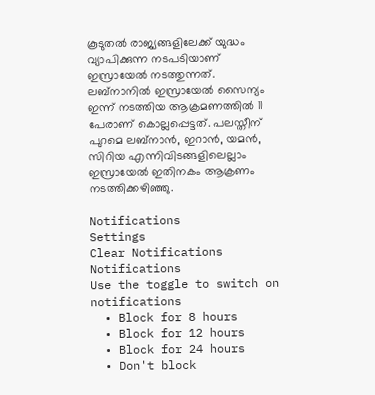കൂടുതല്‍ രാജ്യങ്ങളിലേക്ക് യുദ്ധം വ്യാപിക്കുന്ന നടപടിയാണ് ഇസ്രായേല്‍ നടത്തുന്നത്. ലബ്‌നാനില്‍ ഇസ്രായേല്‍ സൈന്യം ഇന്ന് നടത്തിയ ആക്രമണത്തില്‍ 11 പേരാണ് കൊല്ലപ്പെട്ടത്. പലസ്തീന് പുറമെ ലബ്‌നാന്‍, ഇറാന്‍, യമന്‍, സിറിയ എന്നിവിടങ്ങളിലെല്ലാം ഇസ്രായേല്‍ ഇതിനകം ആക്രണം നടത്തിക്കഴിഞ്ഞു.

Notifications
Settings
Clear Notifications
Notifications
Use the toggle to switch on notifications
  • Block for 8 hours
  • Block for 12 hours
  • Block for 24 hours
  • Don't block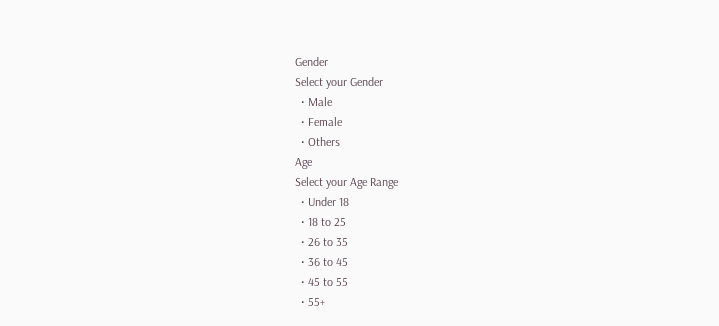Gender
Select your Gender
  • Male
  • Female
  • Others
Age
Select your Age Range
  • Under 18
  • 18 to 25
  • 26 to 35
  • 36 to 45
  • 45 to 55
  • 55+